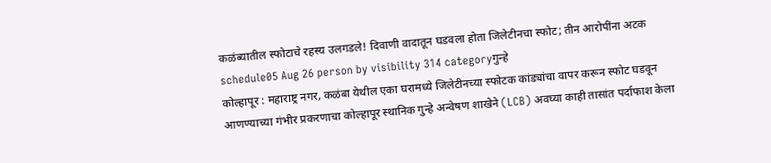कळंब्यातील स्फोटाचे रहस्य उलगडले! दिवाणी वादातून घडवला होता जिलेटीनचा स्फोट; तीन आरोपींना अटक
schedule05 Aug 26 person by visibility 314 categoryगुन्हे
कोल्हापूर : महाराष्ट्र नगर, कळंबा येथील एका घरामध्ये जिलेटीनच्या स्फोटक कांड्यांचा वापर करून स्फोट घडवून आणण्याच्या गंभीर प्रकरणाचा कोल्हापूर स्थानिक गुन्हे अन्वेषण शाखेने (LCB) अवघ्या काही तासांत पर्दाफाश केला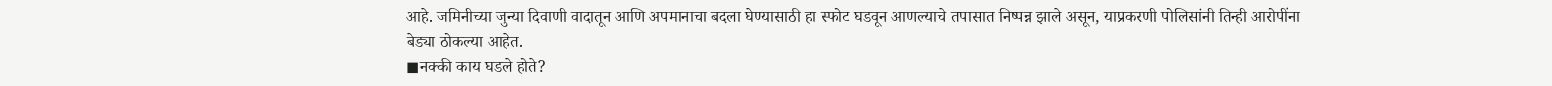आहे. जमिनीच्या जुन्या दिवाणी वादातून आणि अपमानाचा बदला घेण्यासाठी हा स्फोट घडवून आणल्याचे तपासात निष्पन्न झाले असून, याप्रकरणी पोलिसांनी तिन्ही आरोपींना बेड्या ठोकल्या आहेत.
◼नक्की काय घडले होते?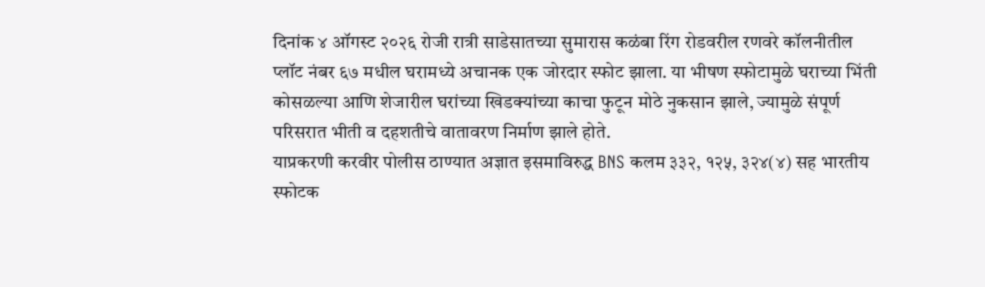दिनांक ४ ऑगस्ट २०२६ रोजी रात्री साडेसातच्या सुमारास कळंबा रिंग रोडवरील रणवरे कॉलनीतील प्लॉट नंबर ६७ मधील घरामध्ये अचानक एक जोरदार स्फोट झाला. या भीषण स्फोटामुळे घराच्या भिंती कोसळल्या आणि शेजारील घरांच्या खिडक्यांच्या काचा फुटून मोठे नुकसान झाले, ज्यामुळे संपूर्ण परिसरात भीती व दहशतीचे वातावरण निर्माण झाले होते.
याप्रकरणी करवीर पोलीस ठाण्यात अज्ञात इसमाविरुद्ध BNS कलम ३३२, १२५, ३२४(४) सह भारतीय स्फोटक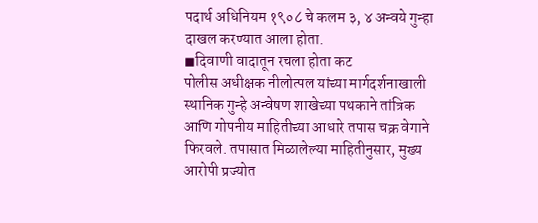पदार्थ अधिनियम १९०८ चे कलम ३, ४ अन्वये गुन्हा दाखल करण्यात आला होता.
◼दिवाणी वादातून रचला होता कट
पोलीस अधीक्षक नीलोत्पल यांच्या मार्गदर्शनाखाली स्थानिक गुन्हे अन्वेषण शाखेच्या पथकाने तांत्रिक आणि गोपनीय माहितीच्या आधारे तपास चक्र वेगाने फिरवले. तपासात मिळालेल्या माहितीनुसार, मुख्य आरोपी प्रज्योत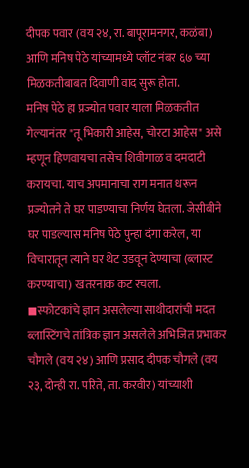दीपक पवार (वय २४, रा. बापूरामनगर, कळंबा) आणि मनिष पेठे यांच्यामध्ये प्लॉट नंबर ६७ च्या मिळकतीबाबत दिवाणी वाद सुरू होता.
मनिष पेठे हा प्रज्योत पवार याला मिळकतीत गेल्यानंतर "तू भिकारी आहेस, चोरटा आहेस" असे म्हणून हिणवायचा तसेच शिवीगाळ व दमदाटी करायचा. याच अपमानाचा राग मनात धरून प्रज्योतने ते घर पाडण्याचा निर्णय घेतला. जेसीबीने घर पाडल्यास मनिष पेठे पुन्हा दंगा करेल, या विचारातून त्याने घर थेट उडवून देण्याचा (ब्लास्ट करण्याचा) खतरनाक कट रचला.
◼स्फोटकांचे ज्ञान असलेल्या साथीदारांची मदत
ब्लास्टिंगचे तांत्रिक ज्ञान असलेले अभिजित प्रभाकर चौगले (वय २४) आणि प्रसाद दीपक चौगले (वय २३, दोन्ही रा. परिते, ता. करवीर) यांच्याशी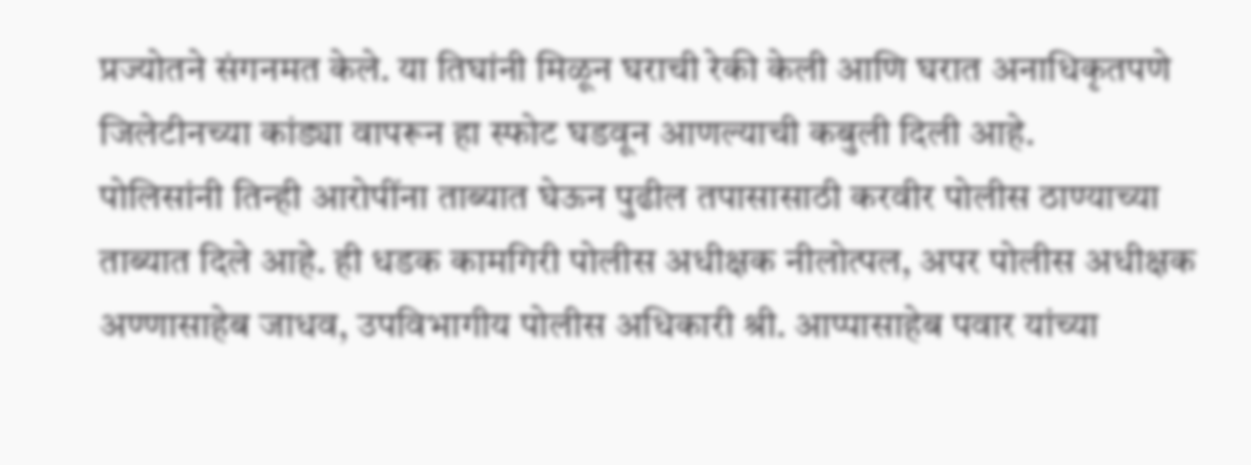प्रज्योतने संगनमत केले. या तिघांनी मिळून घराची रेकी केली आणि घरात अनाधिकृतपणे जिलेटीनच्या कांड्या वापरून हा स्फोट घडवून आणल्याची कबुली दिली आहे.
पोलिसांनी तिन्ही आरोपींना ताब्यात घेऊन पुढील तपासासाठी करवीर पोलीस ठाण्याच्या ताब्यात दिले आहे. ही धडक कामगिरी पोलीस अधीक्षक नीलोत्पल, अपर पोलीस अधीक्षक अण्णासाहेब जाधव, उपविभागीय पोलीस अधिकारी श्री. आप्पासाहेब पवार यांच्या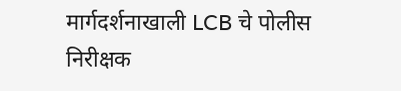मार्गदर्शनाखाली LCB चे पोलीस निरीक्षक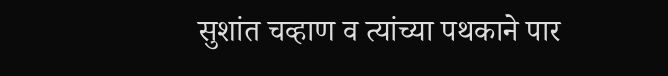सुशांत चव्हाण व त्यांच्या पथकाने पार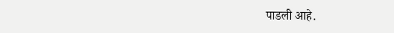पाडली आहे.